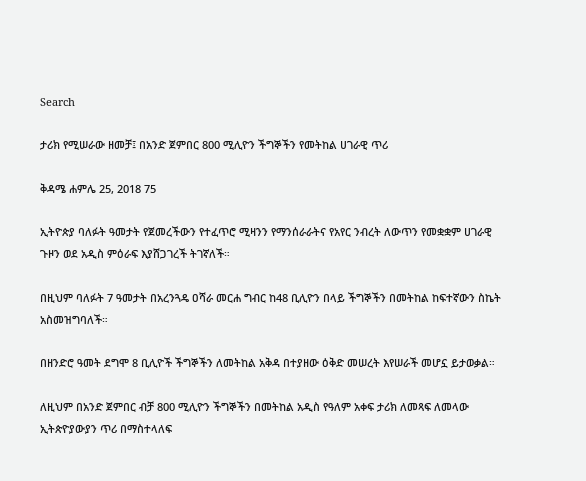Search

ታሪክ የሚሠራው ዘመቻ፤ በአንድ ጀምበር 800 ሚሊዮን ችግኞችን የመትከል ሀገራዊ ጥሪ

ቅዳሜ ሐምሌ 25, 2018 75

ኢትዮጵያ ባለፉት ዓመታት የጀመረችውን የተፈጥሮ ሚዛንን የማንሰራራትና የአየር ንብረት ለውጥን የመቋቋም ሀገራዊ ጉዞን ወደ አዲስ ምዕራፍ እያሸጋገረች ትገኛለች።

በዚህም ባለፉት 7 ዓመታት በአረንጓዴ ዐሻራ መርሐ ግብር ከ48 ቢሊዮን በላይ ችግኞችን በመትከል ከፍተኛውን ስኬት አስመዝግባለች።

በዘንድሮ ዓመት ደግሞ 8 ቢሊዮች ችግኞችን ለመትከል አቅዳ በተያዘው ዕቅድ መሠረት እየሠራች መሆኗ ይታወቃል።

ለዚህም በአንድ ጀምበር ብቻ 800 ሚሊዮን ችግኞችን በመትከል አዲስ የዓለም አቀፍ ታሪክ ለመጻፍ ለመላው ኢትጵዮያውያን ጥሪ በማስተላለፍ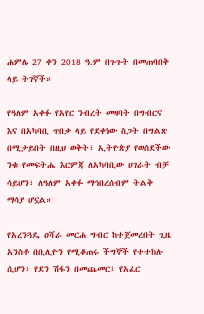ሐምሌ 27 ቀን 2018 ዓ.ም በጉጉት በመጠባበቅ ላይ ትገኛች።

የዓለም አቀፉ የአየር ንብረት መዛባት በግብርና እና በአካባቢ ጥበቃ ላይ የደቀነው ስጋት በግልጽ በሚታይበት በዚህ ወቅት፣ ኢትዮጵያ የወሰደችው ንቁ የመፍትሔ እርምጃ ለአካባቢው ሀገራት ብቻ ሳይሆን፣ ለዓለም አቀፉ ማኅበረሰብም ትልቅ ማሳያ ሆኗል።

የአረንጓዴ ዐሻራ መርሐ ግብር ከተጀመረበት ጊዜ አንስቶ በቢሊዮን የሚቆጠሩ ችግኞች የተተከሉ ሲሆን፣ የደን ሽፋን በመጨመር፣ የአፈር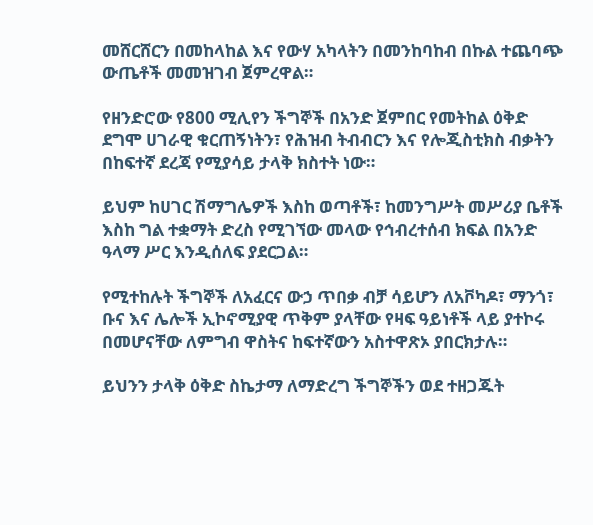መሸርሸርን በመከላከል እና የውሃ አካላትን በመንከባከብ በኩል ተጨባጭ ውጤቶች መመዝገብ ጀምረዋል።

የዘንድሮው የ800 ሚሊየን ችግኞች በአንድ ጀምበር የመትከል ዕቅድ ደግሞ ሀገራዊ ቁርጠኝነትን፣ የሕዝብ ትብብርን እና የሎጂስቲክስ ብቃትን በከፍተኛ ደረጃ የሚያሳይ ታላቅ ክስተት ነው።

ይህም ከሀገር ሽማግሌዎች እስከ ወጣቶች፣ ከመንግሥት መሥሪያ ቤቶች እስከ ግል ተቋማት ድረስ የሚገኘው መላው የኅብረተሰብ ክፍል በአንድ ዓላማ ሥር እንዲሰለፍ ያደርጋል።

የሚተከሉት ችግኞች ለአፈርና ውኃ ጥበቃ ብቻ ሳይሆን ለአቮካዶ፣ ማንጎ፣ ቡና እና ሌሎች ኢኮኖሚያዊ ጥቅም ያላቸው የዛፍ ዓይነቶች ላይ ያተኮሩ በመሆናቸው ለምግብ ዋስትና ከፍተኛውን አስተዋጽኦ ያበርክታሉ።

ይህንን ታላቅ ዕቅድ ስኬታማ ለማድረግ ችግኞችን ወደ ተዘጋጁት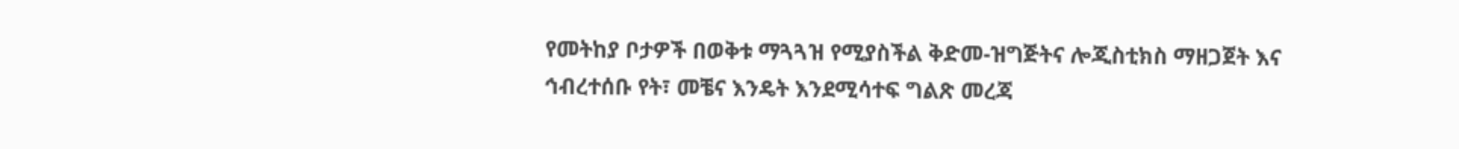የመትከያ ቦታዎች በወቅቱ ማጓጓዝ የሚያስችል ቅድመ-ዝግጅትና ሎጂስቲክስ ማዘጋጀት እና ኅብረተሰቡ የት፣ መቼና እንዴት እንደሚሳተፍ ግልጽ መረጃ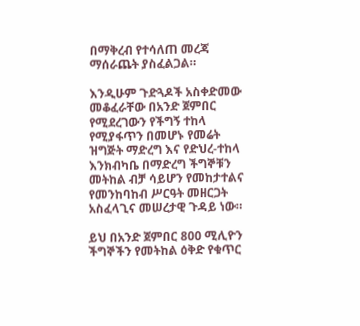በማቅረብ የተሳለጠ መረጃ ማሰራጨት ያስፈልጋል።

እንዲሁም ጉድጓዶች አስቀድመው መቆፈራቸው በአንድ ጀምበር የሚደረገውን የችግኝ ተከላ የሚያፋጥን በመሆኑ የመሬት ዝግጅት ማድረግ እና የድህረ-ተከላ እንክብካቤ በማድረግ ችግኞቹን መትከል ብቻ ሳይሆን የመከታተልና የመንከባከብ ሥርዓት መዘርጋት አስፈላጊና መሠረታዊ ጉዳይ ነው።

ይህ በአንድ ጀምበር 800 ሚሊዮን ችግኞችን የመትከል ዕቅድ የቁጥር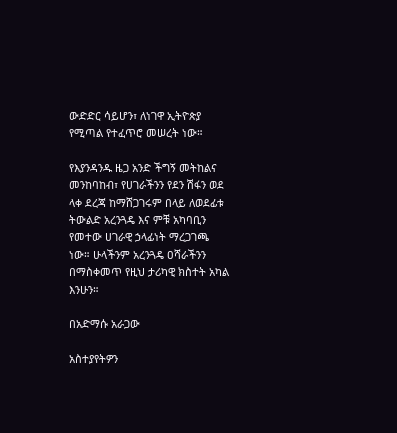ውድድር ሳይሆን፣ ለነገዋ ኢትዮጵያ የሚጣል የተፈጥሮ መሠረት ነው።

የእያንዳንዱ ዜጋ አንድ ችግኝ መትከልና መንከባከብ፣ የሀገራችንን የደን ሽፋን ወደ ላቀ ደረጃ ከማሸጋገሩም በላይ ለወደፊቱ ትውልድ አረንጓዴ እና ምቹ አካባቢን የመተው ሀገራዊ ኃላፊነት ማረጋገጫ ነው። ሁላችንም አረንጓዴ ዐሻራችንን በማስቀመጥ የዚህ ታሪካዊ ክስተት አካል እንሁን።

በአድማሱ አራጋው

አስተያየትዎን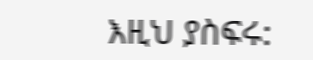እዚህ ያስፍሩ: